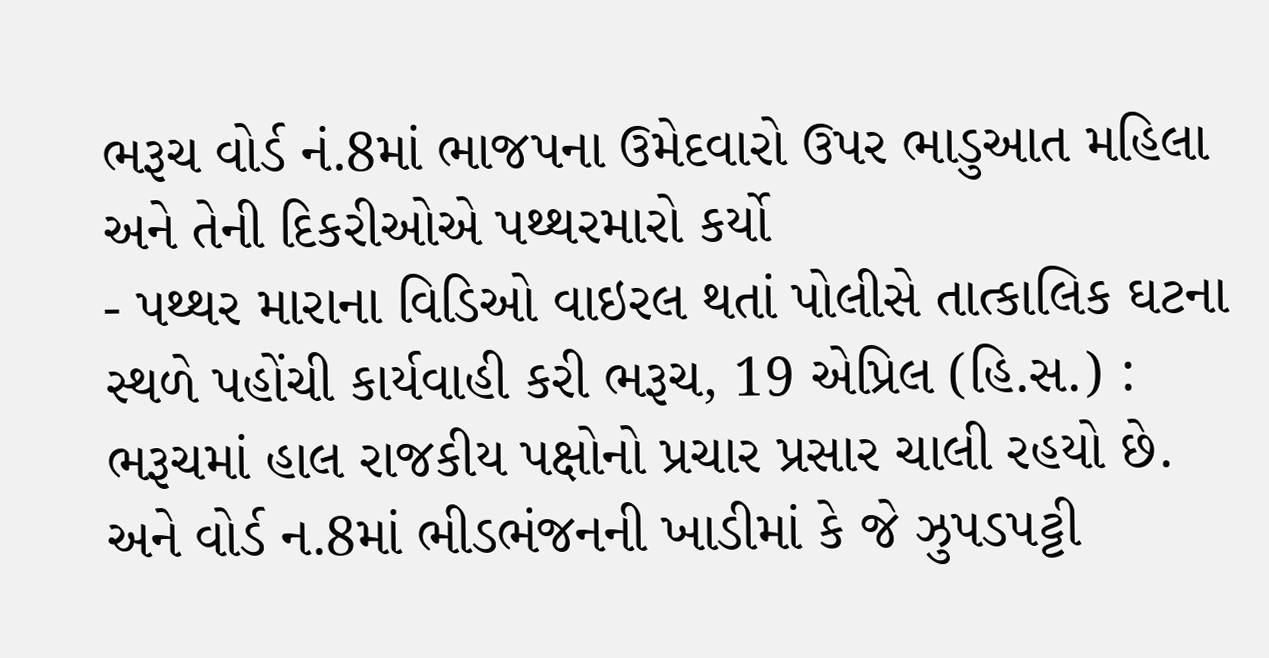ભરૂચ વોર્ડ નં.8માં ભાજપના ઉમેદવારો ઉપર ભાડુઆત મહિલા અને તેની દિકરીઓએ પથ્થરમારો કર્યો
- પથ્થર મારાના વિડિઓ વાઇરલ થતાં પોલીસે તાત્કાલિક ઘટના સ્થળે પહોંચી કાર્યવાહી કરી ભરૂચ, 19 એપ્રિલ (હિ.સ.) : ભરૂચમાં હાલ રાજકીય પક્ષોનો પ્રચાર પ્રસાર ચાલી રહયો છે. અને વોર્ડ ન.8માં ભીડભંજનની ખાડીમાં કે જે ઝુપડપટ્ટી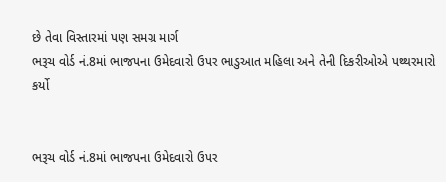છે તેવા વિસ્તારમાં પણ સમગ્ર માર્ગ
ભરૂચ વોર્ડ નં.8માં ભાજપના ઉમેદવારો ઉપર ભાડુઆત મહિલા અને તેની દિકરીઓએ પથ્થરમારો કર્યો


ભરૂચ વોર્ડ નં.8માં ભાજપના ઉમેદવારો ઉપર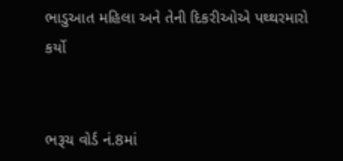ભાડુઆત મહિલા અને તેની દિકરીઓએ પથ્થરમારો કર્યો


ભરૂચ વોર્ડ નં.8માં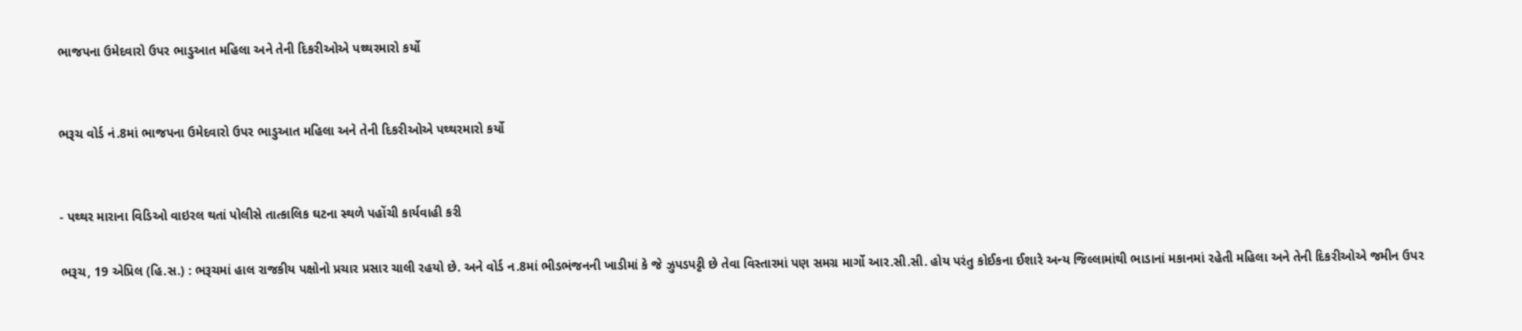ભાજપના ઉમેદવારો ઉપર ભાડુઆત મહિલા અને તેની દિકરીઓએ પથ્થરમારો કર્યો


ભરૂચ વોર્ડ નં.8માં ભાજપના ઉમેદવારો ઉપર ભાડુઆત મહિલા અને તેની દિકરીઓએ પથ્થરમારો કર્યો


- પથ્થર મારાના વિડિઓ વાઇરલ થતાં પોલીસે તાત્કાલિક ઘટના સ્થળે પહોંચી કાર્યવાહી કરી

ભરૂચ, 19 એપ્રિલ (હિ.સ.) : ભરૂચમાં હાલ રાજકીય પક્ષોનો પ્રચાર પ્રસાર ચાલી રહયો છે. અને વોર્ડ ન.8માં ભીડભંજનની ખાડીમાં કે જે ઝુપડપટ્ટી છે તેવા વિસ્તારમાં પણ સમગ્ર માર્ગો આર.સી.સી. હોય પરંતુ કોઈકના ઈશારે અન્ય જિલ્લામાંથી ભાડાનાં મકાનમાં રહેતી મહિલા અને તેની દિકરીઓએ જમીન ઉપર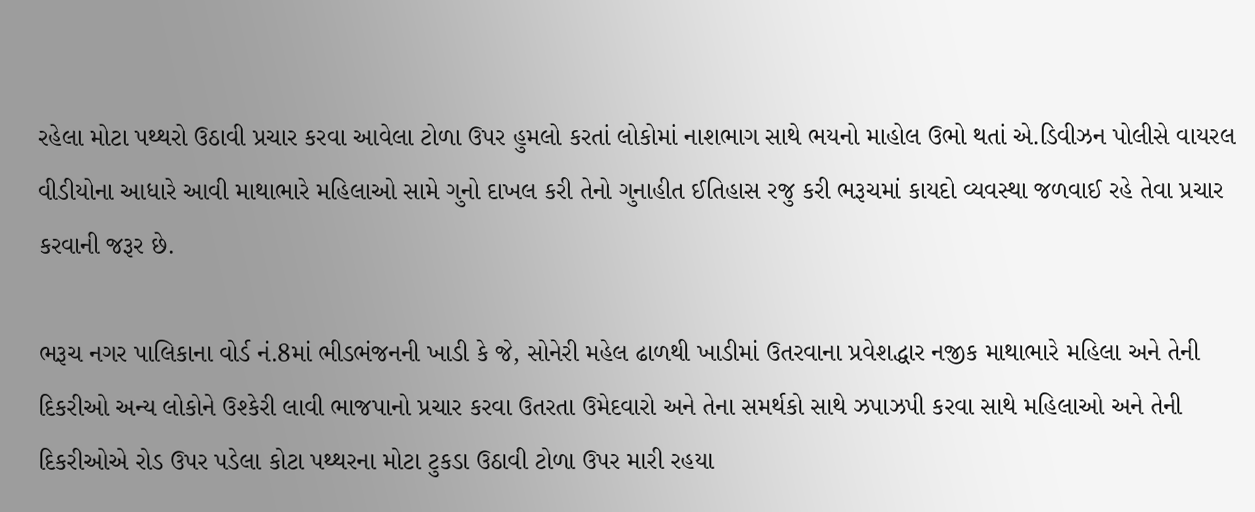રહેલા મોટા પથ્થરો ઉઠાવી પ્રચાર કરવા આવેલા ટોળા ઉપર હુમલો કરતાં લોકોમાં નાશભાગ સાથે ભયનો માહોલ ઉભો થતાં એ.ડિવીઝન પોલીસે વાયરલ વીડીયોના આધારે આવી માથાભારે મહિલાઓ સામે ગુનો દાખલ કરી તેનો ગુનાહીત ઈતિહાસ રજુ કરી ભરૂચમાં કાયદો વ્યવસ્થા જળવાઈ રહે તેવા પ્રચાર કરવાની જરૂર છે.

ભરૂચ નગર પાલિકાના વોર્ડ નં.8માં ભીડભંજનની ખાડી કે જે, સોનેરી મહેલ ઢાળથી ખાડીમાં ઉતરવાના પ્રવેશદ્ધાર નજીક માથાભારે મહિલા અને તેની દિકરીઓ અન્ય લોકોને ઉશ્કેરી લાવી ભાજપાનો પ્રચાર કરવા ઉતરતા ઉમેદવારો અને તેના સમર્થકો સાથે ઝપાઝપી કરવા સાથે મહિલાઓ અને તેની દિકરીઓએ રોડ ઉપર પડેલા કોટા પથ્થરના મોટા ટુકડા ઉઠાવી ટોળા ઉપર મારી રહયા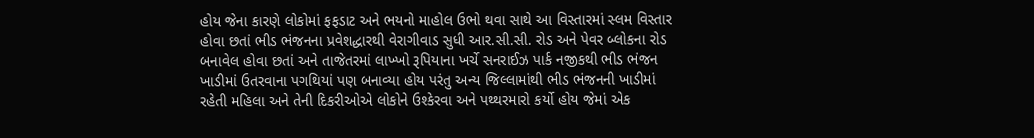હોય જેના કારણે લોકોમાં ફફડાટ અને ભયનો માહોલ ઉભો થવા સાથે આ વિસ્તારમાં સ્લમ વિસ્તાર હોવા છતાં ભીડ ભંજનના પ્રવેશદ્ધારથી વેરાગીવાડ સુધી આર.સી.સી. રોડ અને પેવર બ્લોકના રોડ બનાવેલ હોવા છતાં અને તાજેતરમાં લાખ્ખો રૂપિયાના ખર્ચે સનરાઈઝ પાર્ક નજીકથી ભીડ ભંજન ખાડીમાં ઉતરવાના પગથિયાં પણ બનાવ્યા હોય પરંતુ અન્ય જિલ્લામાંથી ભીડ ભંજનની ખાડીમાં રહેતી મહિલા અને તેની દિકરીઓએ લોકોને ઉશ્કેરવા અને પથ્થરમારો કર્યો હોય જેમાં એક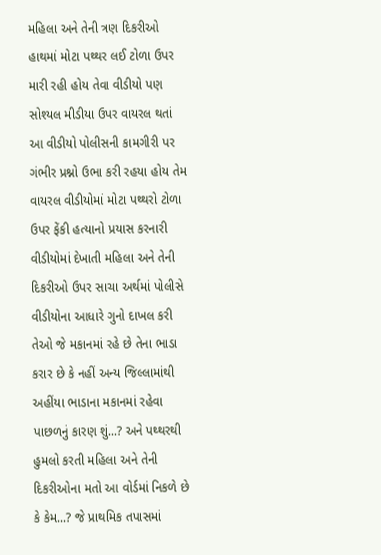મહિલા અને તેની ત્રણ દિકરીઓ હાથમાં મોટા પથ્થર લઈ ટોળા ઉપર મારી રહી હોય તેવા વીડીયો પણ સોશ્યલ મીડીયા ઉપર વાયરલ થતાં આ વીડીયો પોલીસની કામગીરી પર ગંભીર પ્રશ્નો ઉભા કરી રહયા હોય તેમ વાયરલ વીડીયોમાં મોટા પથ્થરો ટોળા ઉપર ફેંકી હત્યાનો પ્રયાસ કરનારી વીડીયોમાં દેખાતી મહિલા અને તેની દિકરીઓ ઉપર સાચા અર્થમાં પોલીસે વીડીયોના આધારે ગુનો દાખલ કરી તેઓ જે મકાનમાં રહે છે તેના ભાડા કરાર છે કે નહીં અન્ય જિલ્લામાંથી અહીંયા ભાડાના મકાનમાં રહેવા પાછળનું કારણ શું...? અને પથ્થરથી હુમલો કરતી મહિલા અને તેની દિકરીઓના મતો આ વોર્ડમાં નિકળે છે કે કેમ...? જે પ્રાથમિક તપાસમાં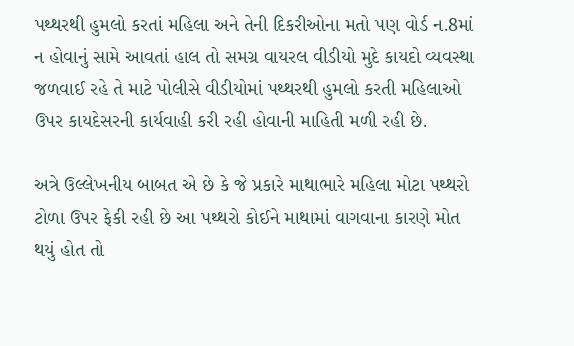પથ્થરથી હુમલો કરતાં મહિલા અને તેની દિકરીઓના મતો પણ વોર્ડ ન.8માં ન હોવાનું સામે આવતાં હાલ તો સમગ્ર વાયરલ વીડીયો મુદે કાયદો વ્યવસ્થા જળવાઈ રહે તે માટે પોલીસે વીડીયોમાં પથ્થરથી હુમલો કરતી મહિલાઓ ઉપર કાયદેસરની કાર્યવાહી કરી રહી હોવાની માહિતી મળી રહી છે.

અત્રે ઉલ્લેખનીય બાબત એ છે કે જે પ્રકારે માથાભારે મહિલા મોટા પથ્થરો ટોળા ઉપર ફેકી રહી છે આ પથ્થરો કોઈને માથામાં વાગવાના કારણે મોત થયું હોત તો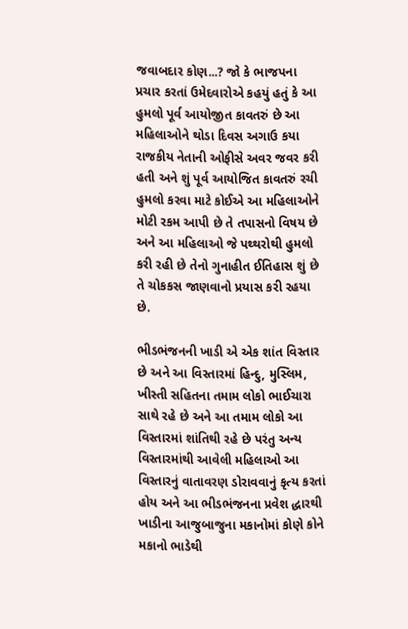જવાબદાર કોણ...? જો કે ભાજપના પ્રચાર કરતાં ઉમેદવારોએ કહયું હતું કે આ હુમલો પૂર્વ આયોજીત કાવતરું છે આ મહિલાઓને થોડા દિવસ અગાઉ કયા રાજકીય નેતાની ઓફીસે અવર જવર કરી હતી અને શું પૂર્વ આયોજિત કાવતરું રચી હુમલો કરવા માટે કોઈએ આ મહિલાઓને મોટી રકમ આપી છે તે તપાસનો વિષય છે અને આ મહિલાઓ જે પથ્થરોથી હુમલો કરી રહી છે તેનો ગુનાહીત ઈતિહાસ શું છે તે ચોકકસ જાણવાનો પ્રયાસ કરી રહયા છે.

ભીડભંજનની ખાડી એ એક શાંત વિસ્તાર છે અને આ વિસ્તારમાં હિન્દુ, મુસ્લિમ, ખીસ્તી સહિતના તમામ લોકો ભાઈચારા સાથે રહે છે અને આ તમામ લોકો આ વિસ્તારમાં શાંતિથી રહે છે પરંતુ અન્ય વિસ્તારમાંથી આવેલી મહિલાઓ આ વિસ્તારનું વાતાવરણ ડોરાવવાનું કૃત્ય કરતાં હોય અને આ ભીડભંજનના પ્રવેશ દ્ધારથી ખાડીના આજુબાજુના મકાનોમાં કોણે કોને મકાનો ભાડેથી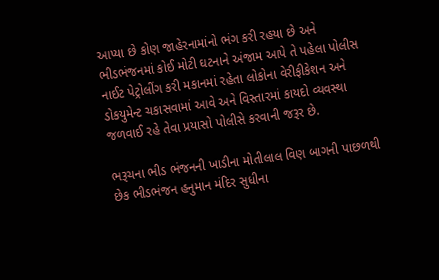આપ્યા છે કોણ જાહેરનામાંનો ભંગ કરી રહયા છે અને ભીડભંજનમાં કોઈ મોટી ઘટનાને અંજામ આપે તે પહેલા પોલીસ નાઈટ પેટ્રોલીંગ કરી મકાનમાં રહેતા લોકોના વેરીફીકેશન અને ડોકયુમેન્ટ ચકાસવામાં આવે અને વિસ્તારમાં કાયદો વ્યવસ્થા જળવાઈ રહે તેવા પ્રયાસો પોલીસે કરવાની જરૂર છે.

ભરૂચના ભીડ ભંજનની ખાડીના મોતીલાલ વિણ બાગની પાછળથી છેક ભીડભંજન હનુમાન મંદિર સુધીના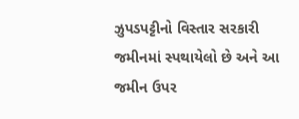ઝુપડપટ્ટીનો વિસ્તાર સરકારી જમીનમાં સ્પથાયેલો છે અને આ જમીન ઉપર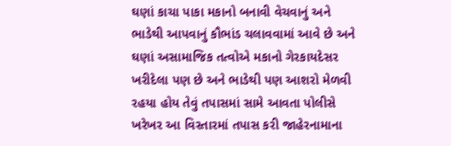ઘણાં કાચા પાકા મકાનો બનાવી વેચવાનું અને ભાડેથી આપવાનું કૌભાંડ ચલાવવામાં આવે છે અને ઘણાં અસામાજિક તત્વોએ મકાનો ગેરકાયદેસર ખરીદેલા પણ છે અને ભાડેથી પણ આશરો મેળવી રહયા હોય તેવું તપાસમાં સામે આવતા પોલીસે ખરેખર આ વિસ્તારમાં તપાસ કરી જાહેરનામાના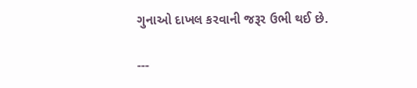ગુનાઓ દાખલ કરવાની જરૂર ઉભી થઈ છે.

---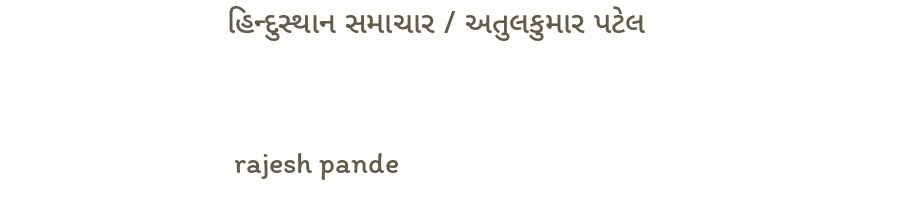હિન્દુસ્થાન સમાચાર / અતુલકુમાર પટેલ


 rajesh pande